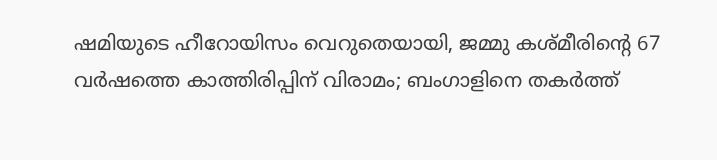ഷമിയുടെ ഹീറോയിസം വെറുതെയായി, ജമ്മു കശ്മീരിന്‍റെ 67 വർഷത്തെ കാത്തിരിപ്പിന് വിരാമം; ബംഗാളിനെ തകർത്ത്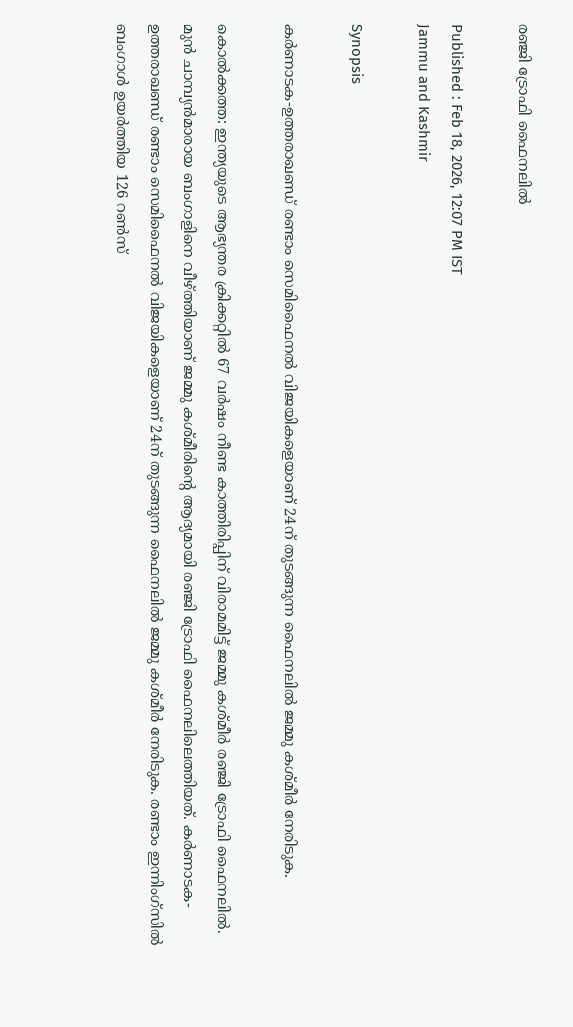രഞ്ജി ട്രോഫി ഫൈനലിൽ

Published : Feb 18, 2026, 12:07 PM IST
Jammu and Kashmir

Synopsis

കര്‍ണാടക-ഉത്തരാഖണ്ഡ് രണ്ടാം സെമിഫൈനല്‍ വിജയികളെയാണ് 24ന് തുടങ്ങുന്ന ഫൈനലില്‍ ജമ്മു കശ്മീര്‍ നേരിടുക.

കൊല്‍ക്കത്ത: ഇന്ത്യയുടെ ആഭ്യന്തര ക്രിക്കറ്റില്‍ 67 വര്‍ഷം നീണ്ട കാത്തിരിപ്പിന് വിരാമമിട്ട് ജമ്മു കശ്മീര്‍ രഞ്ജി ട്രോഫി ഫൈനലില്‍. മുന്‍ ചാമ്പ്യൻമാരായ ബംഗാളിനെ വീഴ്ത്തിയാണ് ജമ്മു കശ്മീരിന്‍റെ ആദ്യമായി രഞ്ജി ട്രോഫി ഫൈനലിലെത്തിയത്. കര്‍ണാടക-ഉത്തരാഖണ്ഡ് രണ്ടാം സെമിഫൈനല്‍ വിജയികളെയാണ് 24ന് തുടങ്ങുന്ന ഫൈനലില്‍ ജമ്മു കശ്മീര്‍ നേരിടുക. രണ്ടാം ഇന്നിംഗ്സില്‍ ബംഗാള്‍ ഉയര്‍ത്തിയ 126 റണ്‍സ്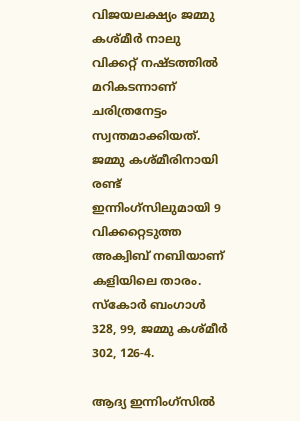വിജയലക്ഷ്യം ജമ്മു കശ്മീര്‍ നാലു വിക്കറ്റ് നഷ്ടത്തില്‍ മറികടന്നാണ് ചരിത്രനേട്ടം സ്വന്തമാക്കിയത്. ജമ്മു കശ്മീരിനായി രണ്ട് ഇന്നിംഗ്സിലുമായി 9 വിക്കറ്റെടുത്ത അക്വിബ് നബിയാണ് കളിയിലെ താരം. സ്കോര്‍ ബംഗാള്‍ 328, 99, ജമ്മു കശ്മീര്‍ 302, 126-4.

ആദ്യ ഇന്നിംഗ്സില്‍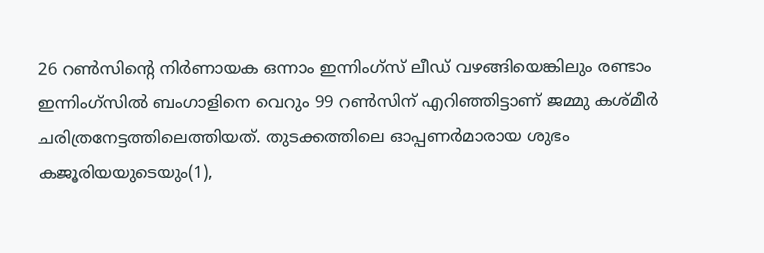26 റണ്‍സിന്‍റെ നിര്‍ണായക ഒന്നാം ഇന്നിംഗ്സ് ലീഡ് വഴങ്ങിയെങ്കിലും രണ്ടാം ഇന്നിംഗ്സില്‍ ബംഗാളിനെ വെറും 99 റണ്‍സിന് എറിഞ്ഞിട്ടാണ് ജമ്മു കശ്മീര്‍ ചരിത്രനേട്ടത്തിലെത്തിയത്. തുടക്കത്തിലെ ഓപ്പണര്‍മാരായ ശുഭം കജൂരിയയുടെയും(1),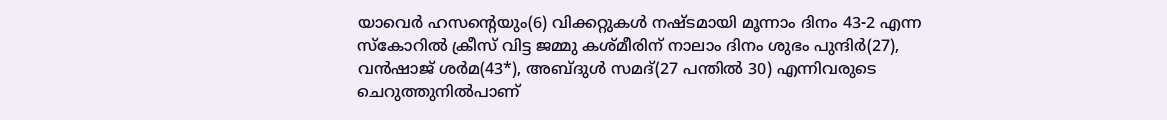യാവെര്‍ ഹസന്‍റെയും(6) വിക്കറ്റുകള്‍ നഷ്ടമായി മൂന്നാം ദിനം 43-2 എന്ന സ്കോറില്‍ ക്രീസ് വിട്ട ജമ്മു കശ്മീരിന് നാലാം ദിനം ശുഭം പുന്ദിര്‍(27), വന്‍ഷാജ് ശര്‍മ(43*), അബ്ദുള്‍ സമദ്(27 പന്തില്‍ 30) എന്നിവരുടെ ചെറുത്തുനില്‍പാണ്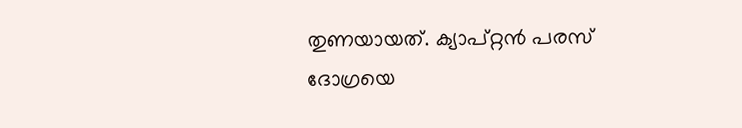തുണയായത്. ക്യാപ്റ്റൻ പരസ് ദോഗ്രയെ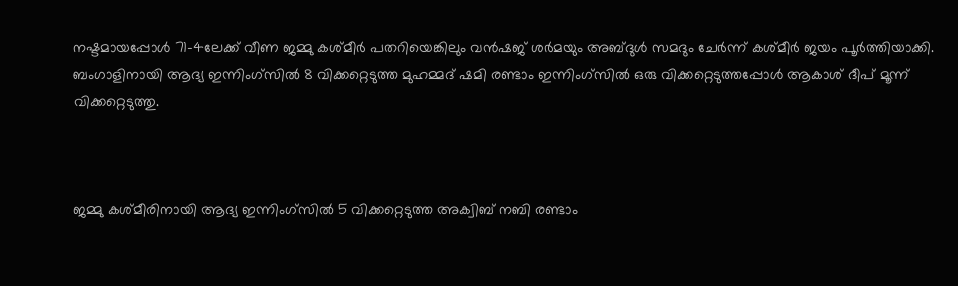നഷ്ടമായപ്പോള്‍ 71-4ലേക്ക് വീണ ജമ്മു കശ്മീര്‍ പതറിയെങ്കിലും വന്‍ഷജ് ശര്‍മയും അബ്ദുള്‍ സമദും ചേര്‍ന്ന് കശ്മീര്‍ ജയം പൂര്‍ത്തിയാക്കി. ബംഗാളിനായി ആദ്യ ഇന്നിംഗ്സില്‍ 8 വിക്കറ്റെടുത്ത മുഹമ്മദ് ഷമി രണ്ടാം ഇന്നിംഗ്സില്‍ ഒരു വിക്കറ്റെടുത്തപ്പോള്‍ ആകാശ് ദീപ് മൂന്ന് വിക്കറ്റെടുത്തു.



ജമ്മു കശ്മീരിനായി ആദ്യ ഇന്നിംഗ്സില്‍ 5 വിക്കറ്റെടുത്ത അക്വിബ് നബി രണ്ടാം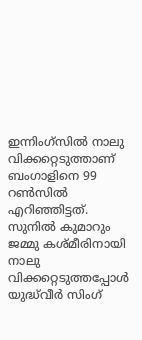ഇന്നിംഗ്സില്‍ നാലു വിക്കറ്റെടുത്താണ് ബംഗാളിനെ 99 റണ്‍സില്‍ എറിഞ്ഞിട്ടത്. സുനില്‍ കുമാറും ജമ്മു കശ്മീരിനായി നാലു വിക്കറ്റെടുത്തപ്പോള്‍ യുദ്ധ്‌വീര്‍ സിംഗ്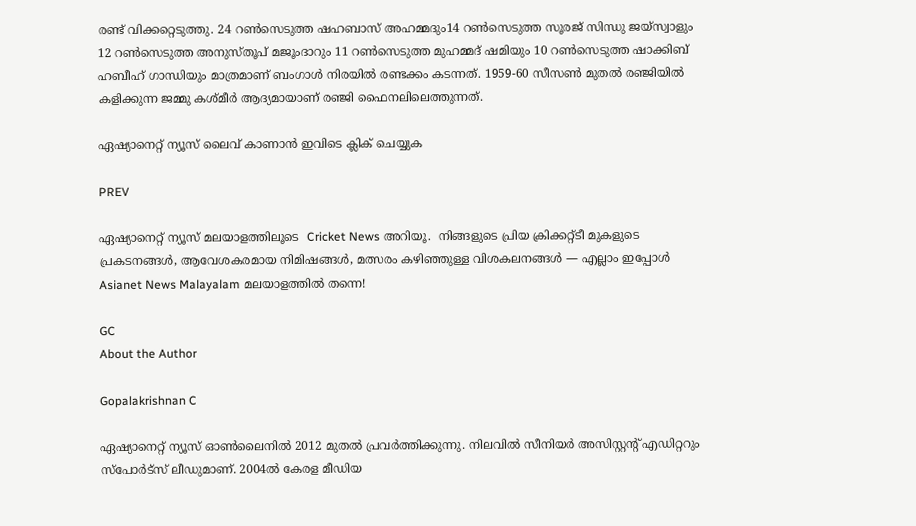രണ്ട് വിക്കറ്റെടുത്തു. 24 റണ്‍സെടുത്ത ഷഹബാസ് അഹമ്മദും14 റണ്‍സെടുത്ത സൂരജ് സിന്ധു ജയ്സ്വാളും 12 റണ്‍സെടുത്ത അനുസ്തൂപ് മജൂംദാറും 11 റണ്‍സെടുത്ത മുഹമ്മദ് ഷമിയും 10 റണ്‍സെടുത്ത ഷാക്കിബ് ഹബീഹ് ഗാന്ധിയും മാത്രമാണ് ബംഗാള്‍ നിരയില്‍ രണ്ടക്കം കടന്നത്. 1959-60 സീസൺ മുതൽ രഞ്ജിയിൽ കളിക്കുന്ന ജമ്മു കശ്മീർ ആദ്യമായാണ് രഞ്ജി ഫൈനലിലെത്തുന്നത്.

ഏഷ്യാനെറ്റ് ന്യൂസ് ലൈവ് കാണാന്‍ ഇവിടെ ക്ലിക് ചെയ്യുക

PREV

ഏഷ്യാനെറ്റ് ന്യൂസ് മലയാളത്തിലൂടെ  Cricket News അറിയൂ.  നിങ്ങളുടെ പ്രിയ ക്രിക്കറ്റ്ടീ മുകളുടെ പ്രകടനങ്ങൾ, ആവേശകരമായ നിമിഷങ്ങൾ, മത്സരം കഴിഞ്ഞുള്ള വിശകലനങ്ങൾ — എല്ലാം ഇപ്പോൾ Asianet News Malayalam മലയാളത്തിൽ തന്നെ!

GC
About the Author

Gopalakrishnan C

ഏഷ്യാനെറ്റ് ന്യൂസ് ഓണ്‍ലൈനില്‍ 2012 മുതല്‍ പ്രവര്‍ത്തിക്കുന്നു. നിലവില്‍ സീനിയര്‍ അസിസ്റ്റന്‍റ് എഡിറ്ററും സ്പോർട്സ് ലീഡുമാണ്. 2004ൽ കേരള മീഡിയ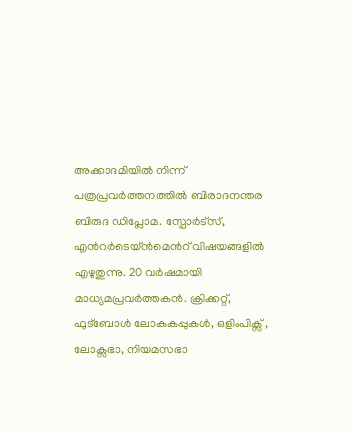അക്കാദമിയില്‍ നിന്ന് പത്രപ്രവര്‍ത്തനത്തില്‍ ബിരാദനന്തര ബിരുദ ഡിപ്ലോമ. സ്പോര്‍ട്സ്, എന്‍റര്‍ടെയ്ൻമെന്‍റ് വിഷയങ്ങളില്‍ എഴുതുന്നു. 20 വര്‍ഷമായി മാധ്യമപ്രവര്‍ത്തകൻ. ക്രിക്കറ്റ്, ഫുട്ബോള്‍ ലോകകപ്പുകൾ, ഒളിംപിക്സ് , ലോക്സഭാ, നിയമസഭാ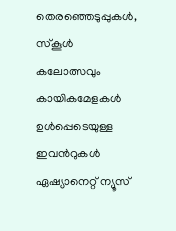തെരഞ്ഞെടുപ്പുകള്‍, സ്കൂള്‍ കലോത്സവും കായികമേളകള്‍ ഉള്‍പ്പെടെയുള്ള ഇവന്‍റുകള്‍ ഏഷ്യാനെറ്റ് ന്യൂസ്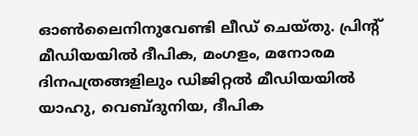ഓണ്‍ലൈനിനുവേണ്ടി ലീഡ് ചെയ്തു. പ്രിന്‍റ് മീഡിയയില്‍ ദീപിക, മംഗളം, മനോരമ ദിനപത്രങ്ങളിലും ഡിജിറ്റൽ മീഡിയയില്‍ യാഹു, വെബ്ദുനിയ, ദീപിക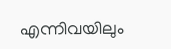എന്നിവയിലും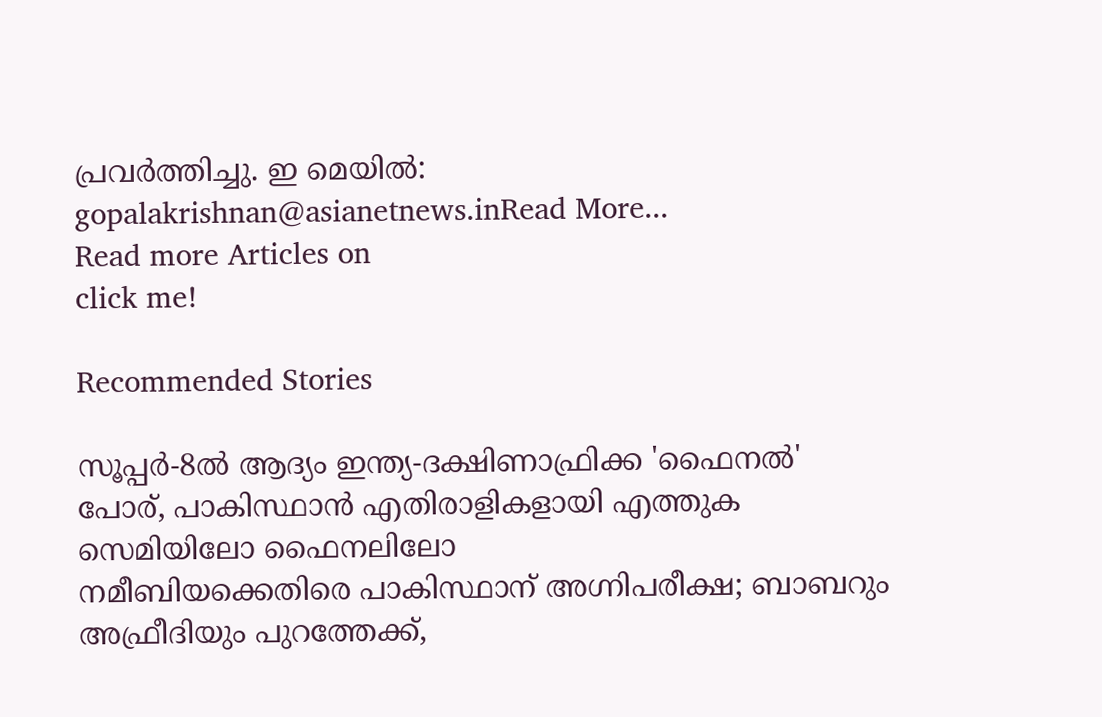പ്രവര്‍ത്തിച്ചു. ഇ മെയില്‍: gopalakrishnan@asianetnews.inRead More...
Read more Articles on
click me!

Recommended Stories

സൂപ്പര്‍-8ല്‍ ആദ്യം ഇന്ത്യ-ദക്ഷിണാഫ്രിക്ക 'ഫൈനല്‍' പോര്, പാകിസ്ഥാന്‍ എതിരാളികളായി എത്തുക സെമിയിലോ ഫൈനലിലോ
നമീബിയക്കെതിരെ പാകിസ്ഥാന് അഗ്നിപരീക്ഷ; ബാബറും അഫ്രീദിയും പുറത്തേക്ക്,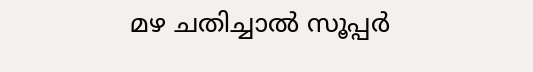മഴ ചതിച്ചാൽ സൂപ്പര്‍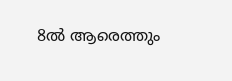8ല്‍ ആരെത്തും